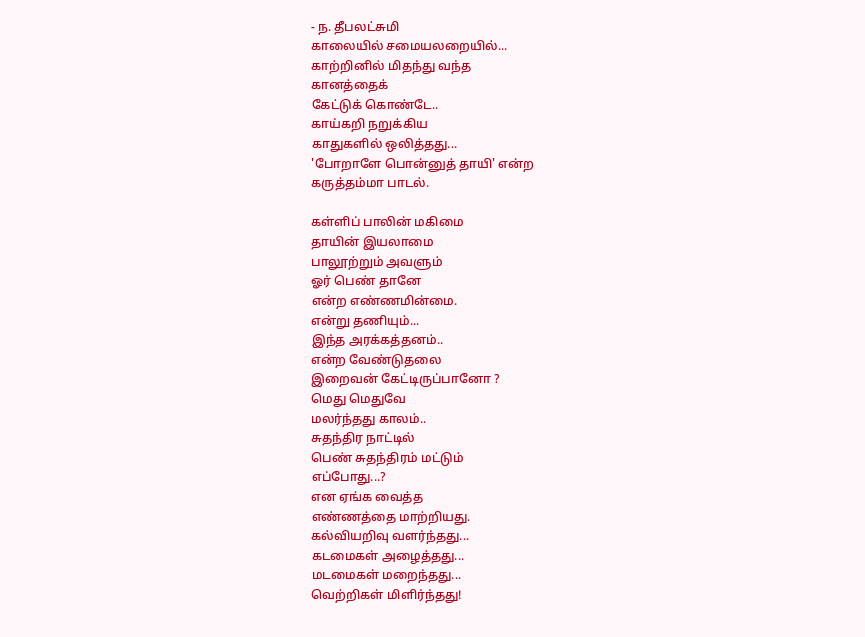- ந. தீபலட்சுமி
காலையில் சமையலறையில்...
காற்றினில் மிதந்து வந்த
கானத்தைக்
கேட்டுக் கொண்டே..
காய்கறி நறுக்கிய
காதுகளில் ஒலித்தது...
'போறாளே பொன்னுத் தாயி' என்ற
கருத்தம்மா பாடல்.

கள்ளிப் பாலின் மகிமை
தாயின் இயலாமை
பாலூற்றும் அவளும்
ஓர் பெண் தானே
என்ற எண்ணமின்மை.
என்று தணியும்...
இந்த அரக்கத்தனம்..
என்ற வேண்டுதலை
இறைவன் கேட்டிருப்பானோ ?
மெது மெதுவே
மலர்ந்தது காலம்..
சுதந்திர நாட்டில்
பெண் சுதந்திரம் மட்டும்
எப்போது...?
என ஏங்க வைத்த
எண்ணத்தை மாற்றியது.
கல்வியறிவு வளர்ந்தது...
கடமைகள் அழைத்தது...
மடமைகள் மறைந்தது...
வெற்றிகள் மிளிர்ந்தது!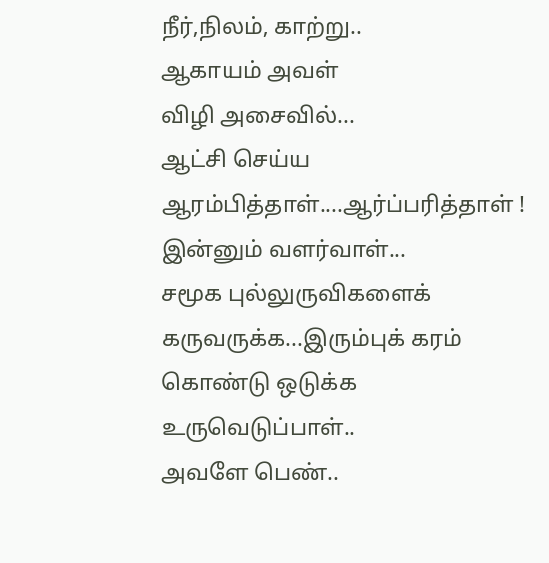நீர்,நிலம், காற்று..
ஆகாயம் அவள்
விழி அசைவில்...
ஆட்சி செய்ய
ஆரம்பித்தாள்....ஆர்ப்பரித்தாள் !
இன்னும் வளர்வாள்...
சமூக புல்லுருவிகளைக்
கருவருக்க...இரும்புக் கரம்
கொண்டு ஒடுக்க
உருவெடுப்பாள்..
அவளே பெண்..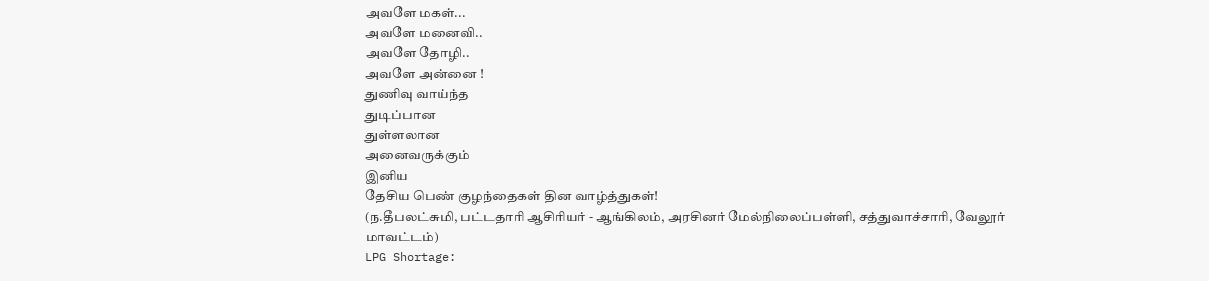அவளே மகள்...
அவளே மனைவி..
அவளே தோழி..
அவளே அன்னை !
துணிவு வாய்ந்த
துடிப்பான
துள்ளலான
அனைவருக்கும்
இனிய
தேசிய பெண் குழந்தைகள் தின வாழ்த்துகள்!
(ந.தீபலட்சுமி, பட்டதாரி ஆசிரியர் - ஆங்கிலம், அரசினர் மேல்நிலைப்பள்ளி, சத்துவாச்சாரி, வேலூர் மாவட்டம்)
LPG Shortage: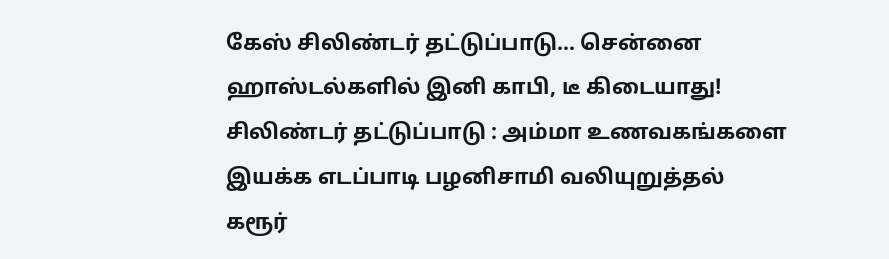கேஸ் சிலிண்டர் தட்டுப்பாடு... சென்னை ஹாஸ்டல்களில் இனி காபி, டீ கிடையாது!
சிலிண்டர் தட்டுப்பாடு : அம்மா உணவகங்களை இயக்க எடப்பாடி பழனிசாமி வலியுறுத்தல்
கரூர்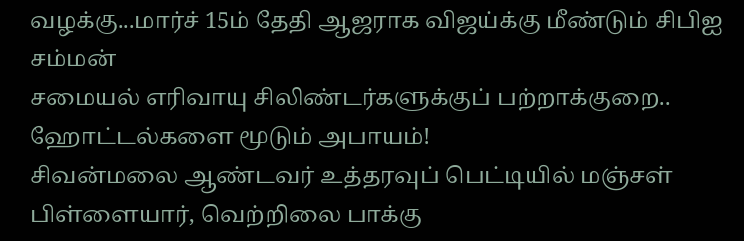வழக்கு...மார்ச் 15ம் தேதி ஆஜராக விஜய்க்கு மீண்டும் சிபிஐ சம்மன்
சமையல் எரிவாயு சிலிண்டர்களுக்குப் பற்றாக்குறை.. ஹோட்டல்களை மூடும் அபாயம்!
சிவன்மலை ஆண்டவர் உத்தரவுப் பெட்டியில் மஞ்சள் பிள்ளையார், வெற்றிலை பாக்கு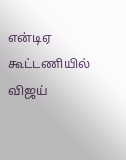என்டிஏ கூட்டணியில் விஜய்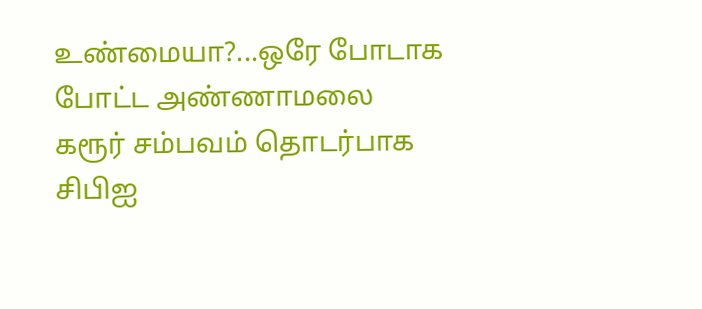உண்மையா?...ஒரே போடாக போட்ட அண்ணாமலை
கரூர் சம்பவம் தொடர்பாக சிபிஐ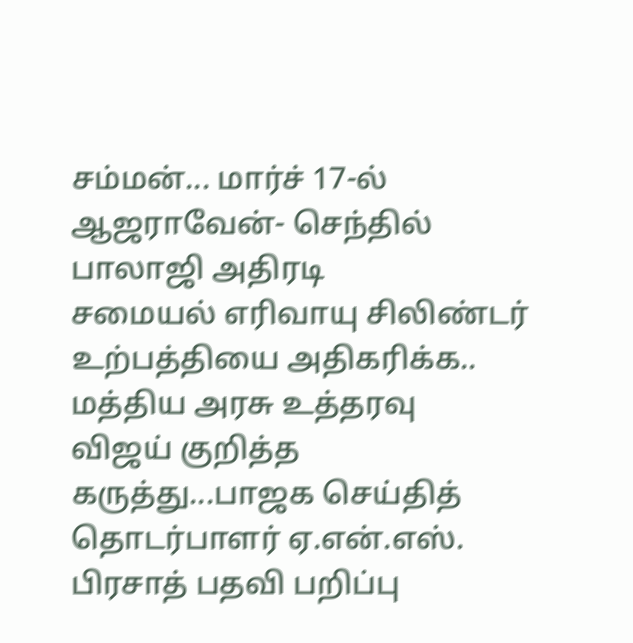சம்மன்... மார்ச் 17-ல் ஆஜராவேன்- செந்தில் பாலாஜி அதிரடி
சமையல் எரிவாயு சிலிண்டர் உற்பத்தியை அதிகரிக்க.. மத்திய அரசு உத்தரவு
விஜய் குறித்த கருத்து...பாஜக செய்தித் தொடர்பாளர் ஏ.என்.எஸ். பிரசாத் பதவி பறிப்பு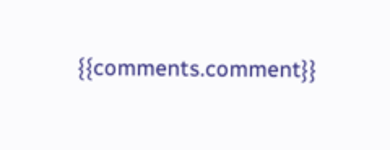{{comments.comment}}